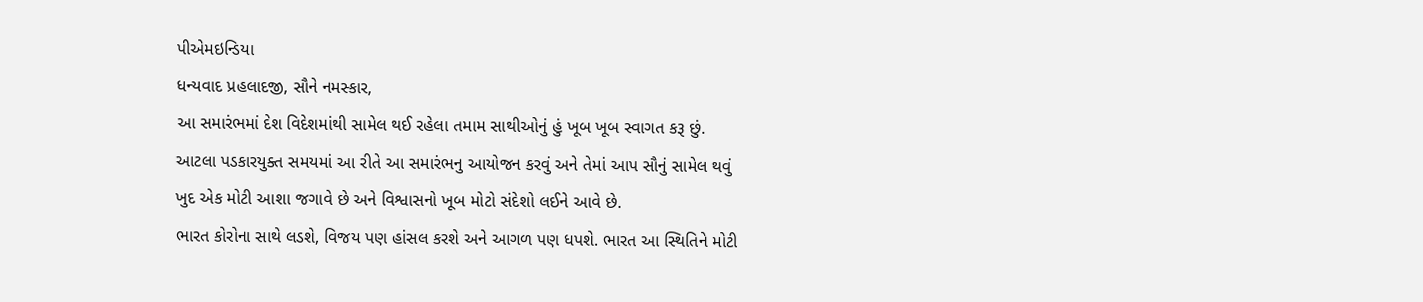પીએમઇન્ડિયા
ધન્યવાદ પ્રહલાદજી, સૌને નમસ્કાર,
આ સમારંભમાં દેશ વિદેશમાંથી સામેલ થઈ રહેલા તમામ સાથીઓનું હું ખૂબ ખૂબ સ્વાગત કરૂ છું. આટલા પડકારયુક્ત સમયમાં આ રીતે આ સમારંભનુ આયોજન કરવું અને તેમાં આપ સૌનું સામેલ થવું ખુદ એક મોટી આશા જગાવે છે અને વિશ્વાસનો ખૂબ મોટો સંદેશો લઈને આવે છે.
ભારત કોરોના સાથે લડશે, વિજય પણ હાંસલ કરશે અને આગળ પણ ધપશે. ભારત આ સ્થિતિને મોટી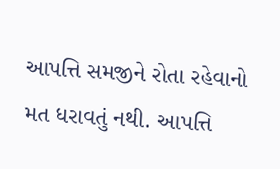આપત્તિ સમજીને રોતા રહેવાનો મત ધરાવતું નથી. આપત્તિ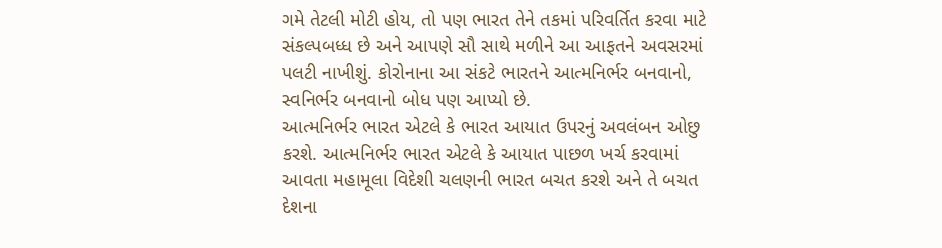ગમે તેટલી મોટી હોય, તો પણ ભારત તેને તકમાં પરિવર્તિત કરવા માટે સંકલ્પબધ્ધ છે અને આપણે સૌ સાથે મળીને આ આફતને અવસરમાં પલટી નાખીશું. કોરોનાના આ સંકટે ભારતને આત્મનિર્ભર બનવાનો, સ્વનિર્ભર બનવાનો બોધ પણ આપ્યો છે.
આત્મનિર્ભર ભારત એટલે કે ભારત આયાત ઉપરનું અવલંબન ઓછુ કરશે. આત્મનિર્ભર ભારત એટલે કે આયાત પાછળ ખર્ચ કરવામાં આવતા મહામૂલા વિદેશી ચલણની ભારત બચત કરશે અને તે બચત દેશના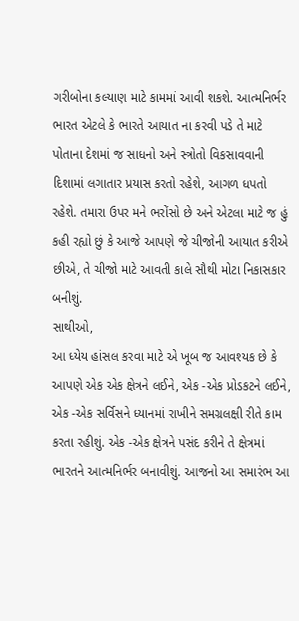ગરીબોના કલ્યાણ માટે કામમાં આવી શકશે. આત્મનિર્ભર ભારત એટલે કે ભારતે આયાત ના કરવી પડે તે માટે પોતાના દેશમાં જ સાધનો અને સ્ત્રોતો વિકસાવવાની દિશામાં લગાતાર પ્રયાસ કરતો રહેશે, આગળ ધપતો રહેશે. તમારા ઉપર મને ભરોંસો છે અને એટલા માટે જ હું કહી રહ્યો છું કે આજે આપણે જે ચીજોની આયાત કરીએ છીએ, તે ચીજો માટે આવતી કાલે સૌથી મોટા નિકાસકાર બનીશું.
સાથીઓ,
આ ધ્યેય હાંસલ કરવા માટે એ ખૂબ જ આવશ્યક છે કે આપણે એક એક ક્ષેત્રને લઈને, એક -એક પ્રોડકટને લઈને, એક -એક સર્વિસને ધ્યાનમાં રાખીને સમગ્રલક્ષી રીતે કામ કરતા રહીશું. એક -એક ક્ષેત્રને પસંદ કરીને તે ક્ષેત્રમાં ભારતને આત્મનિર્ભર બનાવીશું. આજનો આ સમારંભ આ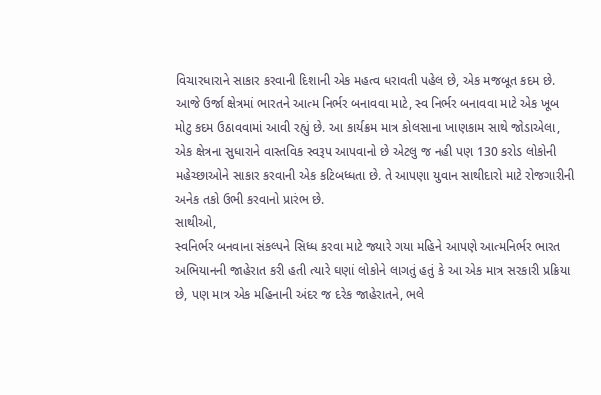વિચારધારાને સાકાર કરવાની દિશાની એક મહત્વ ધરાવતી પહેલ છે, એક મજબૂત કદમ છે.
આજે ઉર્જા ક્ષેત્રમાં ભારતને આત્મ નિર્ભર બનાવવા માટે, સ્વ નિર્ભર બનાવવા માટે એક ખૂબ મોટુ કદમ ઉઠાવવામાં આવી રહ્યું છે. આ કાર્યક્રમ માત્ર કોલસાના ખાણકામ સાથે જોડાએલા, એક ક્ષેત્રના સુધારાને વાસ્તવિક સ્વરૂપ આપવાનો છે એટલુ જ નહી પણ 130 કરોડ લોકોની મહેચ્છાઓને સાકાર કરવાની એક કટિબધ્ધતા છે. તે આપણા યુવાન સાથીદારો માટે રોજગારીની અનેક તકો ઉભી કરવાનો પ્રારંભ છે.
સાથીઓ,
સ્વનિર્ભર બનવાના સંકલ્પને સિધ્ધ કરવા માટે જ્યારે ગયા મહિને આપણે આત્મનિર્ભર ભારત અભિયાનની જાહેરાત કરી હતી ત્યારે ઘણાં લોકોને લાગતું હતું કે આ એક માત્ર સરકારી પ્રક્રિયા છે, પણ માત્ર એક મહિનાની અંદર જ દરેક જાહેરાતને, ભલે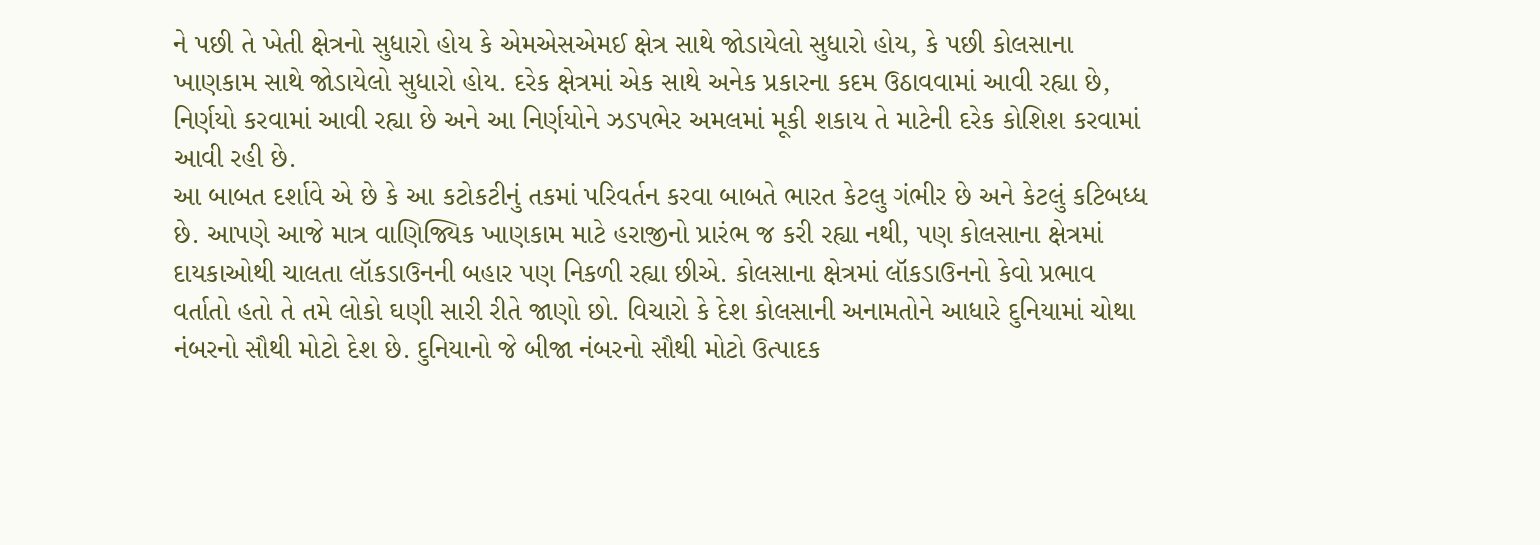ને પછી તે ખેતી ક્ષેત્રનો સુધારો હોય કે એમએસએમઈ ક્ષેત્ર સાથે જોડાયેલો સુધારો હોય, કે પછી કોલસાના ખાણકામ સાથે જોડાયેલો સુધારો હોય. દરેક ક્ષેત્રમાં એક સાથે અનેક પ્રકારના કદમ ઉઠાવવામાં આવી રહ્યા છે, નિર્ણયો કરવામાં આવી રહ્યા છે અને આ નિર્ણયોને ઝડપભેર અમલમાં મૂકી શકાય તે માટેની દરેક કોશિશ કરવામાં આવી રહી છે.
આ બાબત દર્શાવે એ છે કે આ કટોકટીનું તકમાં પરિવર્તન કરવા બાબતે ભારત કેટલુ ગંભીર છે અને કેટલું કટિબધ્ધ છે. આપણે આજે માત્ર વાણિજ્યિક ખાણકામ માટે હરાજીનો પ્રારંભ જ કરી રહ્યા નથી, પણ કોલસાના ક્ષેત્રમાં દાયકાઓથી ચાલતા લૉકડાઉનની બહાર પણ નિકળી રહ્યા છીએ. કોલસાના ક્ષેત્રમાં લૉકડાઉનનો કેવો પ્રભાવ વર્તાતો હતો તે તમે લોકો ઘણી સારી રીતે જાણો છો. વિચારો કે દેશ કોલસાની અનામતોને આધારે દુનિયામાં ચોથા નંબરનો સૌથી મોટો દેશ છે. દુનિયાનો જે બીજા નંબરનો સૌથી મોટો ઉત્પાદક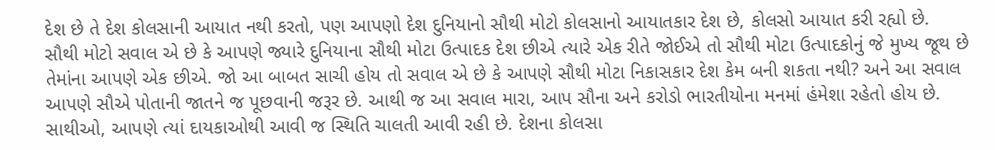દેશ છે તે દેશ કોલસાની આયાત નથી કરતો, પણ આપણો દેશ દુનિયાનો સૌથી મોટો કોલસાનો આયાતકાર દેશ છે, કોલસો આયાત કરી રહ્યો છે.
સૌથી મોટો સવાલ એ છે કે આપણે જ્યારે દુનિયાના સૌથી મોટા ઉત્પાદક દેશ છીએ ત્યારે એક રીતે જોઈએ તો સૌથી મોટા ઉત્પાદકોનું જે મુખ્ય જૂથ છે તેમાંના આપણે એક છીએ. જો આ બાબત સાચી હોય તો સવાલ એ છે કે આપણે સૌથી મોટા નિકાસકાર દેશ કેમ બની શકતા નથી? અને આ સવાલ આપણે સૌએ પોતાની જાતને જ પૂછવાની જરૂર છે. આથી જ આ સવાલ મારા, આપ સૌના અને કરોડો ભારતીયોના મનમાં હંમેશા રહેતો હોય છે.
સાથીઓ, આપણે ત્યાં દાયકાઓથી આવી જ સ્થિતિ ચાલતી આવી રહી છે. દેશના કોલસા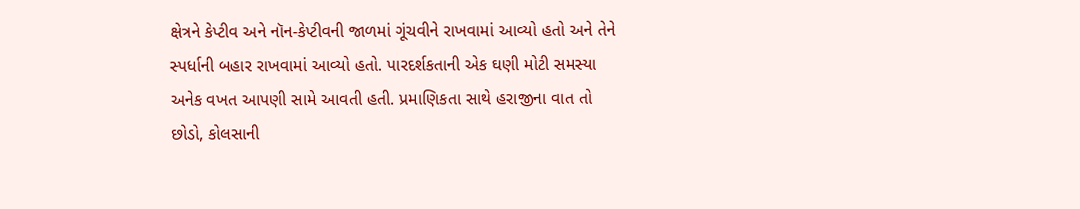ક્ષેત્રને કેપ્ટીવ અને નૉન-કેપ્ટીવની જાળમાં ગૂંચવીને રાખવામાં આવ્યો હતો અને તેને સ્પર્ધાની બહાર રાખવામાં આવ્યો હતો. પારદર્શકતાની એક ઘણી મોટી સમસ્યા અનેક વખત આપણી સામે આવતી હતી. પ્રમાણિકતા સાથે હરાજીના વાત તો છોડો, કોલસાની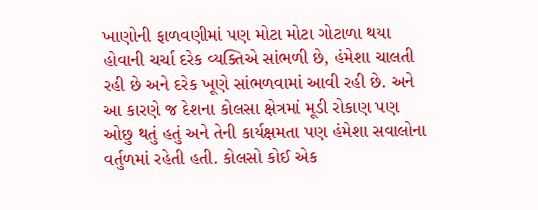ખાણોની ફાળવણીમાં પણ મોટા મોટા ગોટાળા થયા હોવાની ચર્ચા દરેક વ્યક્તિએ સાંભળી છે, હંમેશા ચાલતી રહી છે અને દરેક ખૂણે સાંભળવામાં આવી રહી છે. અને આ કારણે જ દેશના કોલસા ક્ષેત્રમાં મૂડી રોકાણ પણ ઓછુ થતું હતું અને તેની કાર્યક્ષમતા પણ હંમેશા સવાલોના વર્તુળમાં રહેતી હતી. કોલસો કોઈ એક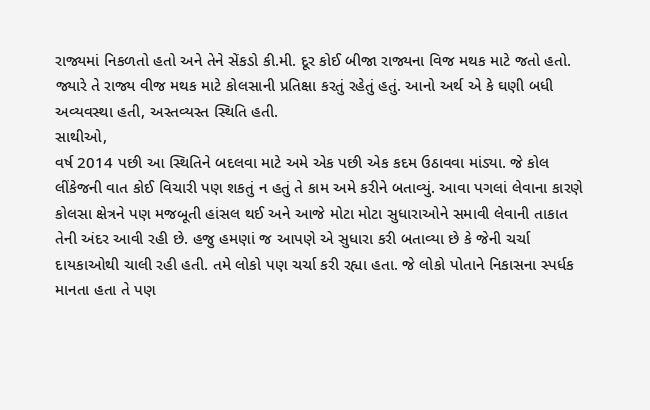રાજ્યમાં નિકળતો હતો અને તેને સેંકડો કી.મી. દૂર કોઈ બીજા રાજ્યના વિજ મથક માટે જતો હતો. જ્યારે તે રાજ્ય વીજ મથક માટે કોલસાની પ્રતિક્ષા કરતું રહેતું હતું. આનો અર્થ એ કે ઘણી બધી અવ્યવસ્થા હતી, અસ્તવ્યસ્ત સ્થિતિ હતી.
સાથીઓ,
વર્ષ 2014 પછી આ સ્થિતિને બદલવા માટે અમે એક પછી એક કદમ ઉઠાવવા માંડ્યા. જે કોલ લીંકેજની વાત કોઈ વિચારી પણ શકતું ન હતું તે કામ અમે કરીને બતાવ્યું. આવા પગલાં લેવાના કારણે કોલસા ક્ષેત્રને પણ મજબૂતી હાંસલ થઈ અને આજે મોટા મોટા સુધારાઓને સમાવી લેવાની તાકાત તેની અંદર આવી રહી છે. હજુ હમણાં જ આપણે એ સુધારા કરી બતાવ્યા છે કે જેની ચર્ચા દાયકાઓથી ચાલી રહી હતી. તમે લોકો પણ ચર્ચા કરી રહ્યા હતા. જે લોકો પોતાને નિકાસના સ્પર્ધક માનતા હતા તે પણ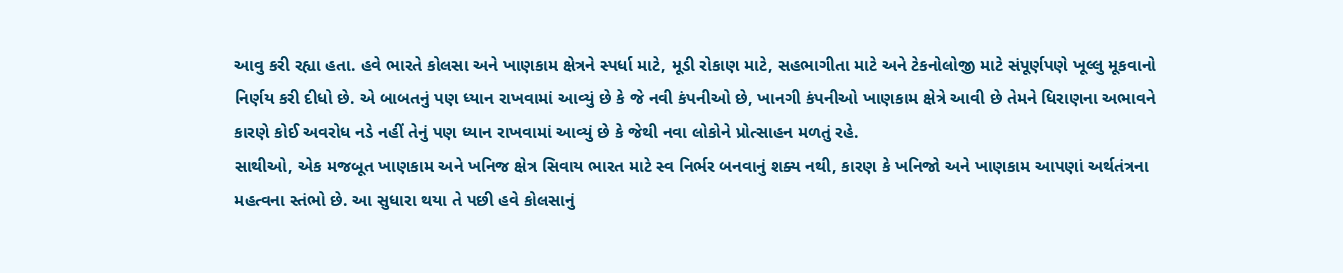આવુ કરી રહ્યા હતા. હવે ભારતે કોલસા અને ખાણકામ ક્ષેત્રને સ્પર્ધા માટે, મૂડી રોકાણ માટે, સહભાગીતા માટે અને ટેકનોલોજી માટે સંપૂર્ણપણે ખૂલ્લુ મૂકવાનો નિર્ણય કરી દીધો છે. એ બાબતનું પણ ધ્યાન રાખવામાં આવ્યું છે કે જે નવી કંપનીઓ છે, ખાનગી કંપનીઓ ખાણકામ ક્ષેત્રે આવી છે તેમને ધિરાણના અભાવને કારણે કોઈ અવરોધ નડે નહીં તેનું પણ ધ્યાન રાખવામાં આવ્યું છે કે જેથી નવા લોકોને પ્રોત્સાહન મળતું રહે.
સાથીઓ, એક મજબૂત ખાણકામ અને ખનિજ ક્ષેત્ર સિવાય ભારત માટે સ્વ નિર્ભર બનવાનું શક્ય નથી, કારણ કે ખનિજો અને ખાણકામ આપણાં અર્થતંત્રના મહત્વના સ્તંભો છે. આ સુધારા થયા તે પછી હવે કોલસાનું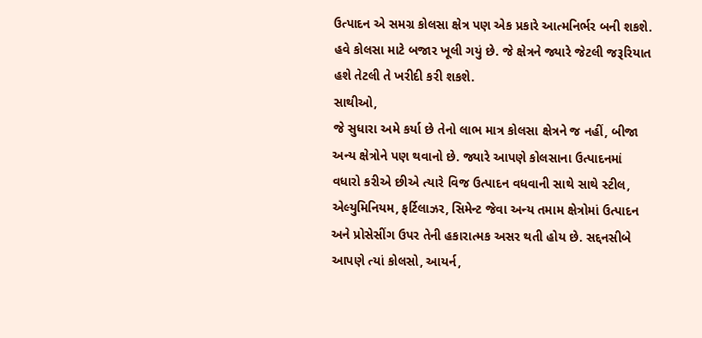ઉત્પાદન એ સમગ્ર કોલસા ક્ષેત્ર પણ એક પ્રકારે આત્મનિર્ભર બની શકશે. હવે કોલસા માટે બજાર ખૂલી ગયું છે. જે ક્ષેત્રને જ્યારે જેટલી જરૂરિયાત હશે તેટલી તે ખરીદી કરી શકશે.
સાથીઓ,
જે સુધારા અમે કર્યા છે તેનો લાભ માત્ર કોલસા ક્ષેત્રને જ નહીં, બીજા અન્ય ક્ષેત્રોને પણ થવાનો છે. જ્યારે આપણે કોલસાના ઉત્પાદનમાં વધારો કરીએ છીએ ત્યારે વિજ ઉત્પાદન વધવાની સાથે સાથે સ્ટીલ, એલ્યુમિનિયમ, ફર્ટિલાઝર, સિમેન્ટ જેવા અન્ય તમામ ક્ષેત્રોમાં ઉત્પાદન અને પ્રોસેસીંગ ઉપર તેની હકારાત્મક અસર થતી હોય છે. સદ્દનસીબે આપણે ત્યાં કોલસો, આયર્ન,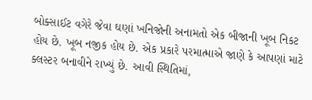બોક્સાઈટ વગેરે જેવા ઘણાં ખનિજોની અનામતો એક બીજાની ખૂબ નિકટ હોય છે. ખૂબ નજીક હોય છે. એક પ્રકારે પરમાત્માએ જાણે કે આપણાં માટે ક્લસ્ટર બનાવીને રાખ્યું છે. આવી સ્થિતિમાં,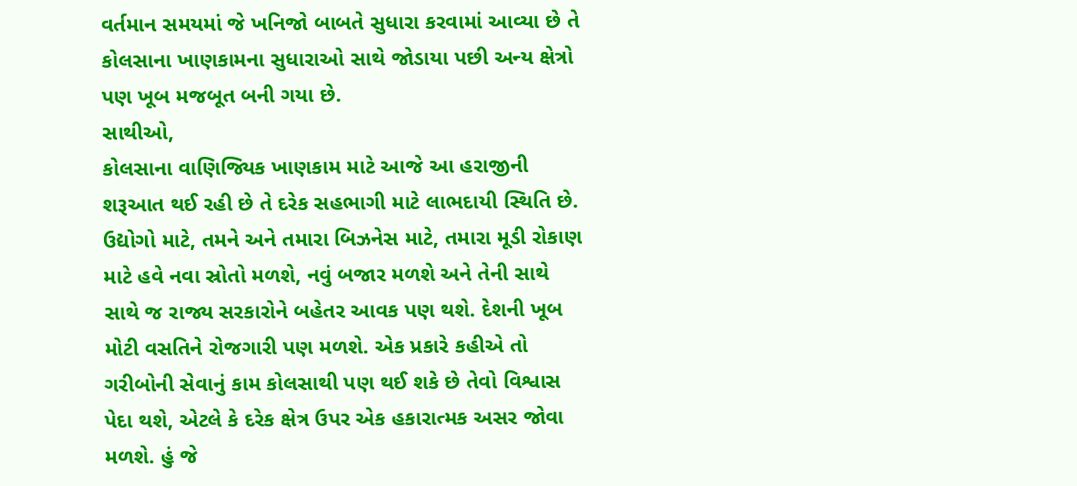વર્તમાન સમયમાં જે ખનિજો બાબતે સુધારા કરવામાં આવ્યા છે તે કોલસાના ખાણકામના સુધારાઓ સાથે જોડાયા પછી અન્ય ક્ષેત્રો પણ ખૂબ મજબૂત બની ગયા છે.
સાથીઓ,
કોલસાના વાણિજ્યિક ખાણકામ માટે આજે આ હરાજીની શરૂઆત થઈ રહી છે તે દરેક સહભાગી માટે લાભદાયી સ્થિતિ છે. ઉદ્યોગો માટે, તમને અને તમારા બિઝનેસ માટે, તમારા મૂડી રોકાણ માટે હવે નવા સ્રોતો મળશે, નવું બજાર મળશે અને તેની સાથે સાથે જ રાજ્ય સરકારોને બહેતર આવક પણ થશે. દેશની ખૂબ મોટી વસતિને રોજગારી પણ મળશે. એક પ્રકારે કહીએ તો ગરીબોની સેવાનું કામ કોલસાથી પણ થઈ શકે છે તેવો વિશ્વાસ પેદા થશે, એટલે કે દરેક ક્ષેત્ર ઉપર એક હકારાત્મક અસર જોવા મળશે. હું જે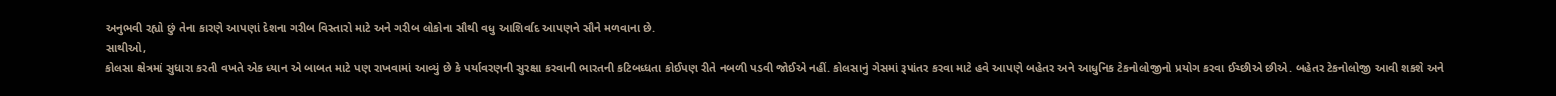અનુભવી રહ્યો છું તેના કારણે આપણાં દેશના ગરીબ વિસ્તારો માટે અને ગરીબ લોકોના સૌથી વધુ આશિર્વાદ આપણને સૌને મળવાના છે.
સાથીઓ,
કોલસા ક્ષેત્રમાં સુધારા કરતી વખતે એક ધ્યાન એ બાબત માટે પણ રાખવામાં આવ્યું છે કે પર્યાવરણની સુરક્ષા કરવાની ભારતની કટિબધ્ધતા કોઈપણ રીતે નબળી પડવી જોઈએ નહીં. કોલસાનું ગેસમાં રૂપાંતર કરવા માટે હવે આપણે બહેતર અને આધુનિક ટેકનોલોજીનો પ્રયોગ કરવા ઈચ્છીએ છીએ. બહેતર ટેકનોલોજી આવી શકશે અને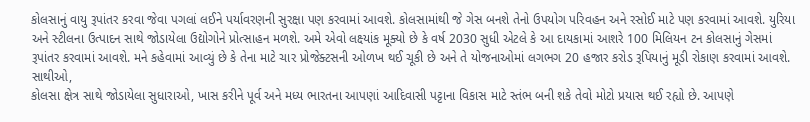કોલસાનું વાયુ રૂપાંતર કરવા જેવા પગલાં લઈને પર્યાવરણની સુરક્ષા પણ કરવામાં આવશે. કોલસામાંથી જે ગેસ બનશે તેનો ઉપયોગ પરિવહન અને રસોઈ માટે પણ કરવામાં આવશે. યુરિયા અને સ્ટીલના ઉત્પાદન સાથે જોડાયેલા ઉદ્યોગોને પ્રોત્સાહન મળશે. અમે એવો લક્ષ્યાંક મૂક્યો છે કે વર્ષ 2030 સુધી એટલે કે આ દાયકામાં આશરે 100 મિલિયન ટન કોલસાનું ગેસમાં રૂપાંતર કરવામાં આવશે. મને કહેવામાં આવ્યું છે કે તેના માટે ચાર પ્રોજેક્ટસની ઓળખ થઈ ચૂકી છે અને તે યોજનાઓમાં લગભગ 20 હજાર કરોડ રૂપિયાનું મૂડી રોકાણ કરવામાં આવશે.
સાથીઓ,
કોલસા ક્ષેત્ર સાથે જોડાયેલા સુધારાઓ, ખાસ કરીને પૂર્વ અને મધ્ય ભારતના આપણાં આદિવાસી પટ્ટાના વિકાસ માટે સ્તંભ બની શકે તેવો મોટો પ્રયાસ થઈ રહ્યો છે. આપણે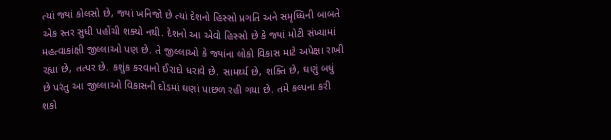ત્યાં જ્યાં કોલસો છે, જ્યાં ખનિજો છે ત્યાં દેશનો હિસ્સો પ્રગતિ અને સમૃધ્ધિની બાબતે એક સ્તર સુધી પહોંચી શક્યો નથી. દેશનો આ એવો હિસ્સો છે કે જ્યાં મોટી સંખ્યામાં મહત્વાકાંક્ષી જીલ્લાઓ પણ છે. તે જીલ્લાઓ કે જ્યાંના લોકો વિકાસ માટે અપેક્ષા રાખી રહ્યા છે, તત્પર છે. કશુંક કરવાનો ઈરાદો ધરાવે છે. સામર્થ્ય છે, શક્તિ છે, ઘણું બધું છે પરંતુ આ જીલ્લાઓ વિકાસની દોડમાં ઘણાં પાછળ રહી ગયા છે. તમે કલ્પના કરી શકો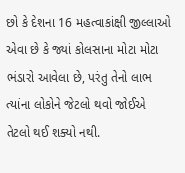છો કે દેશના 16 મહત્વાકાંક્ષી જીલ્લાઓ એવા છે કે જ્યાં કોલસાના મોટા મોટા ભંડારો આવેલા છે, પરંતુ તેનો લાભ ત્યાંના લોકોને જેટલો થવો જોઈએ તેટલો થઈ શક્યો નથી.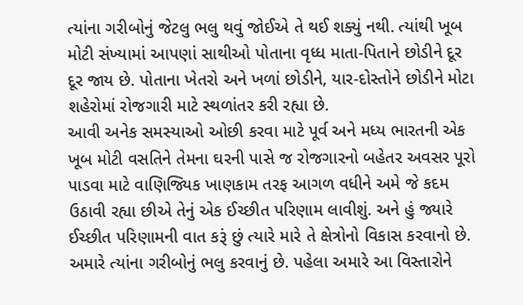ત્યાંના ગરીબોનું જેટલુ ભલુ થવું જોઈએ તે થઈ શક્યું નથી. ત્યાંથી ખૂબ મોટી સંખ્યામાં આપણાં સાથીઓ પોતાના વૃધ્ધ માતા-પિતાને છોડીને દૂર દૂર જાય છે. પોતાના ખેતરો અને ખળાં છોડીને, યાર-દોસ્તોને છોડીને મોટા શહેરોમાં રોજગારી માટે સ્થળાંતર કરી રહ્યા છે.
આવી અનેક સમસ્યાઓ ઓછી કરવા માટે પૂર્વ અને મધ્ય ભારતની એક ખૂબ મોટી વસતિને તેમના ઘરની પાસે જ રોજગારનો બહેતર અવસર પૂરો પાડવા માટે વાણિજ્યિક ખાણકામ તરફ આગળ વધીને અમે જે કદમ ઉઠાવી રહ્યા છીએ તેનું એક ઈચ્છીત પરિણામ લાવીશું. અને હું જ્યારે ઈચ્છીત પરિણામની વાત કરૂં છું ત્યારે મારે તે ક્ષેત્રોનો વિકાસ કરવાનો છે. અમારે ત્યાંના ગરીબોનું ભલુ કરવાનું છે. પહેલા અમારે આ વિસ્તારોને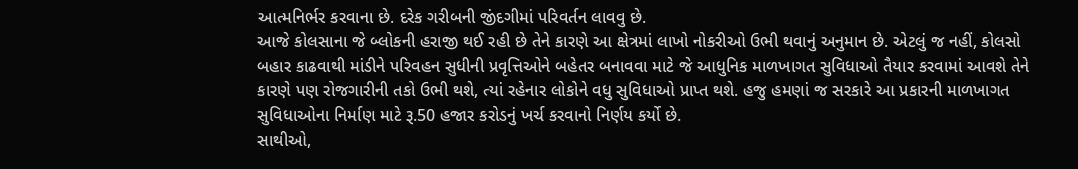આત્મનિર્ભર કરવાના છે. દરેક ગરીબની જીંદગીમાં પરિવર્તન લાવવુ છે.
આજે કોલસાના જે બ્લોકની હરાજી થઈ રહી છે તેને કારણે આ ક્ષેત્રમાં લાખો નોકરીઓ ઉભી થવાનું અનુમાન છે. એટલું જ નહીં, કોલસો બહાર કાઢવાથી માંડીને પરિવહન સુધીની પ્રવૃત્તિઓને બહેતર બનાવવા માટે જે આધુનિક માળખાગત સુવિધાઓ તૈયાર કરવામાં આવશે તેને કારણે પણ રોજગારીની તકો ઉભી થશે, ત્યાં રહેનાર લોકોને વધુ સુવિધાઓ પ્રાપ્ત થશે. હજુ હમણાં જ સરકારે આ પ્રકારની માળખાગત સુવિધાઓના નિર્માણ માટે રૂ.50 હજાર કરોડનું ખર્ચ કરવાનો નિર્ણય કર્યો છે.
સાથીઓ,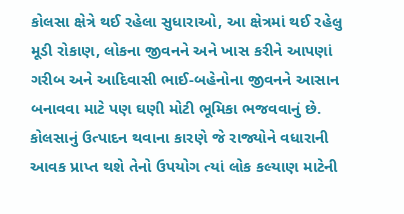કોલસા ક્ષેત્રે થઈ રહેલા સુધારાઓ, આ ક્ષેત્રમાં થઈ રહેલુ મૂડી રોકાણ, લોકના જીવનને અને ખાસ કરીને આપણાં ગરીબ અને આદિવાસી ભાઈ-બહેનોના જીવનને આસાન બનાવવા માટે પણ ઘણી મોટી ભૂમિકા ભજવવાનું છે. કોલસાનું ઉત્પાદન થવાના કારણે જે રાજ્યોને વધારાની આવક પ્રાપ્ત થશે તેનો ઉપયોગ ત્યાં લોક કલ્યાણ માટેની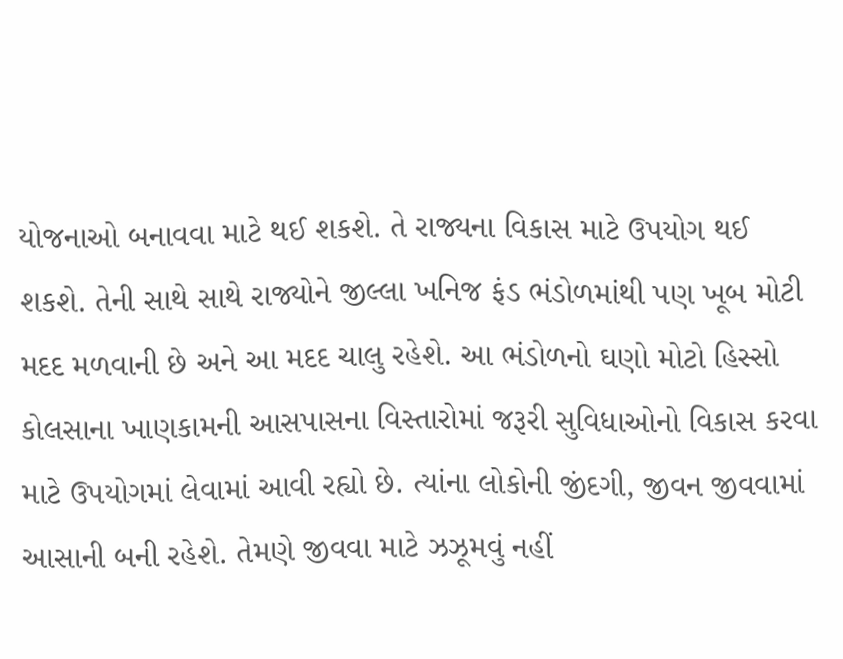યોજનાઓ બનાવવા માટે થઈ શકશે. તે રાજ્યના વિકાસ માટે ઉપયોગ થઈ શકશે. તેની સાથે સાથે રાજ્યોને જીલ્લા ખનિજ ફંડ ભંડોળમાંથી પણ ખૂબ મોટી મદદ મળવાની છે અને આ મદદ ચાલુ રહેશે. આ ભંડોળનો ઘણો મોટો હિસ્સો કોલસાના ખાણકામની આસપાસના વિસ્તારોમાં જરૂરી સુવિધાઓનો વિકાસ કરવા માટે ઉપયોગમાં લેવામાં આવી રહ્યો છે. ત્યાંના લોકોની જીંદગી, જીવન જીવવામાં આસાની બની રહેશે. તેમણે જીવવા માટે ઝઝૂમવું નહીં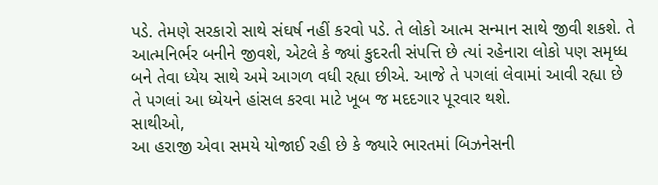પડે. તેમણે સરકારો સાથે સંઘર્ષ નહીં કરવો પડે. તે લોકો આત્મ સન્માન સાથે જીવી શકશે. તે આત્મનિર્ભર બનીને જીવશે, એટલે કે જ્યાં કુદરતી સંપત્તિ છે ત્યાં રહેનારા લોકો પણ સમૃધ્ધ બને તેવા ધ્યેય સાથે અમે આગળ વધી રહ્યા છીએ. આજે તે પગલાં લેવામાં આવી રહ્યા છે તે પગલાં આ ધ્યેયને હાંસલ કરવા માટે ખૂબ જ મદદગાર પૂરવાર થશે.
સાથીઓ,
આ હરાજી એવા સમયે યોજાઈ રહી છે કે જ્યારે ભારતમાં બિઝનેસની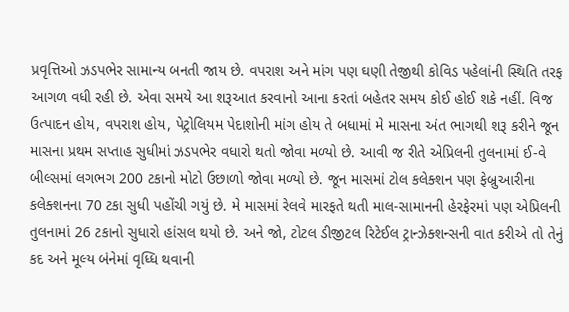પ્રવૃત્તિઓ ઝડપભેર સામાન્ય બનતી જાય છે. વપરાશ અને માંગ પણ ઘણી તેજીથી કોવિડ પહેલાંની સ્થિતિ તરફ આગળ વધી રહી છે. એવા સમયે આ શરૂઆત કરવાનો આના કરતાં બહેતર સમય કોઈ હોઈ શકે નહીં. વિજ ઉત્પાદન હોય, વપરાશ હોય, પેટ્રોલિયમ પેદાશોની માંગ હોય તે બધામાં મે માસના અંત ભાગથી શરૂ કરીને જૂન માસના પ્રથમ સપ્તાહ સુધીમાં ઝડપભેર વધારો થતો જોવા મળ્યો છે. આવી જ રીતે એપ્રિલની તુલનામાં ઈ-વે બીલ્સમાં લગભગ 200 ટકાનો મોટો ઉછાળો જોવા મળ્યો છે. જૂન માસમાં ટોલ કલેક્શન પણ ફેબ્રુઆરીના કલેક્શનના 70 ટકા સુધી પહોંચી ગયું છે. મે માસમાં રેલવે મારફતે થતી માલ-સામાનની હેરફેરમાં પણ એપ્રિલની તુલનામાં 26 ટકાનો સુધારો હાંસલ થયો છે. અને જો, ટોટલ ડીજીટલ રિટેઈલ ટ્રાન્ઝેક્શન્સની વાત કરીએ તો તેનું કદ અને મૂલ્ય બંનેમાં વૃધ્ધિ થવાની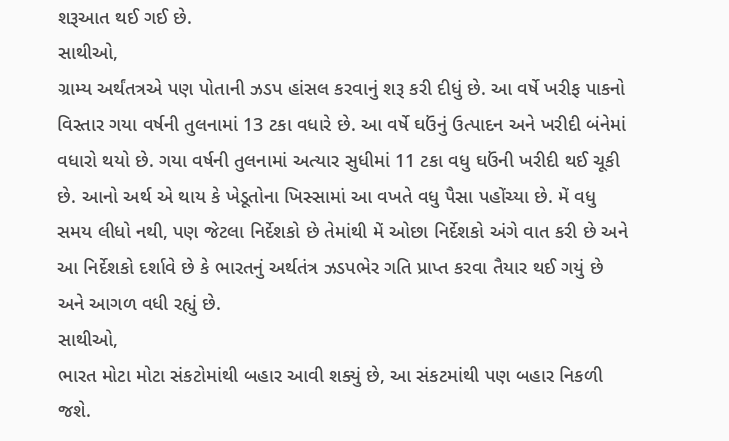શરૂઆત થઈ ગઈ છે.
સાથીઓ,
ગ્રામ્ય અર્થંતત્રએ પણ પોતાની ઝડપ હાંસલ કરવાનું શરૂ કરી દીધું છે. આ વર્ષે ખરીફ પાકનો વિસ્તાર ગયા વર્ષની તુલનામાં 13 ટકા વધારે છે. આ વર્ષે ઘઉંનું ઉત્પાદન અને ખરીદી બંનેમાં વધારો થયો છે. ગયા વર્ષની તુલનામાં અત્યાર સુધીમાં 11 ટકા વધુ ઘઉંની ખરીદી થઈ ચૂકી છે. આનો અર્થ એ થાય કે ખેડૂતોના ખિસ્સામાં આ વખતે વધુ પૈસા પહોંચ્યા છે. મેં વધુ સમય લીધો નથી, પણ જેટલા નિર્દેશકો છે તેમાંથી મેં ઓછા નિર્દેશકો અંગે વાત કરી છે અને આ નિર્દેશકો દર્શાવે છે કે ભારતનું અર્થતંત્ર ઝડપભેર ગતિ પ્રાપ્ત કરવા તૈયાર થઈ ગયું છે અને આગળ વધી રહ્યું છે.
સાથીઓ,
ભારત મોટા મોટા સંકટોમાંથી બહાર આવી શક્યું છે, આ સંકટમાંથી પણ બહાર નિકળી જશે.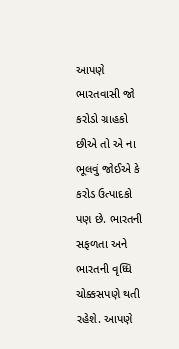આપણે ભારતવાસી જો કરોડો ગ્રાહકો છીએ તો એ ના ભૂલવું જોઈએ કે કરોડ ઉત્પાદકો પણ છે. ભારતની સફળતા અને ભારતની વૃધ્ધિ ચોક્કસપણે થતી રહેશે. આપણે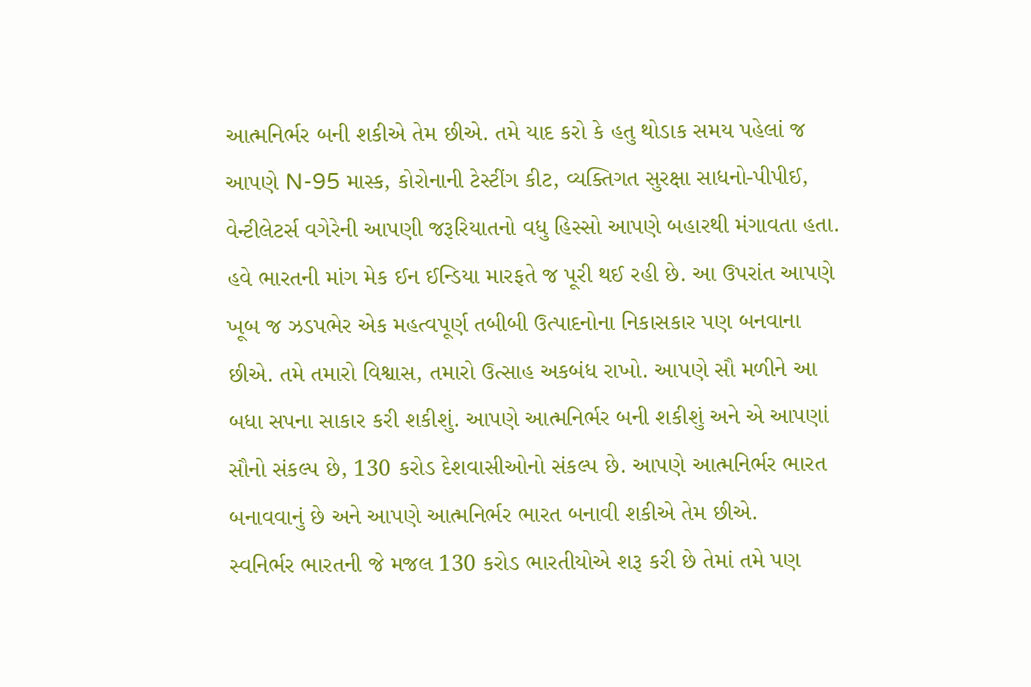આત્મનિર્ભર બની શકીએ તેમ છીએ. તમે યાદ કરો કે હતુ થોડાક સમય પહેલાં જ આપણે N-95 માસ્ક, કોરોનાની ટેસ્ટીંગ કીટ, વ્યક્તિગત સુરક્ષા સાધનો-પીપીઈ, વેન્ટીલેટર્સ વગેરેની આપણી જરૂરિયાતનો વધુ હિસ્સો આપણે બહારથી મંગાવતા હતા. હવે ભારતની માંગ મેક ઈન ઈન્ડિયા મારફતે જ પૂરી થઈ રહી છે. આ ઉપરાંત આપણે ખૂબ જ ઝડપભેર એક મહત્વપૂર્ણ તબીબી ઉત્પાદનોના નિકાસકાર પણ બનવાના છીએ. તમે તમારો વિશ્વાસ, તમારો ઉત્સાહ અકબંધ રાખો. આપણે સૌ મળીને આ બધા સપના સાકાર કરી શકીશું. આપણે આત્મનિર્ભર બની શકીશું અને એ આપણાં સૌનો સંકલ્પ છે, 130 કરોડ દેશવાસીઓનો સંકલ્પ છે. આપણે આત્મનિર્ભર ભારત બનાવવાનું છે અને આપણે આત્મનિર્ભર ભારત બનાવી શકીએ તેમ છીએ.
સ્વનિર્ભર ભારતની જે મજલ 130 કરોડ ભારતીયોએ શરૂ કરી છે તેમાં તમે પણ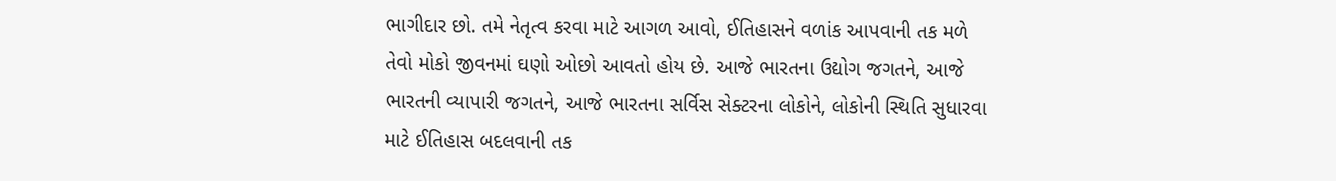ભાગીદાર છો. તમે નેતૃત્વ કરવા માટે આગળ આવો, ઈતિહાસને વળાંક આપવાની તક મળે તેવો મોકો જીવનમાં ઘણો ઓછો આવતો હોય છે. આજે ભારતના ઉદ્યોગ જગતને, આજે ભારતની વ્યાપારી જગતને, આજે ભારતના સર્વિસ સેક્ટરના લોકોને, લોકોની સ્થિતિ સુધારવા માટે ઈતિહાસ બદલવાની તક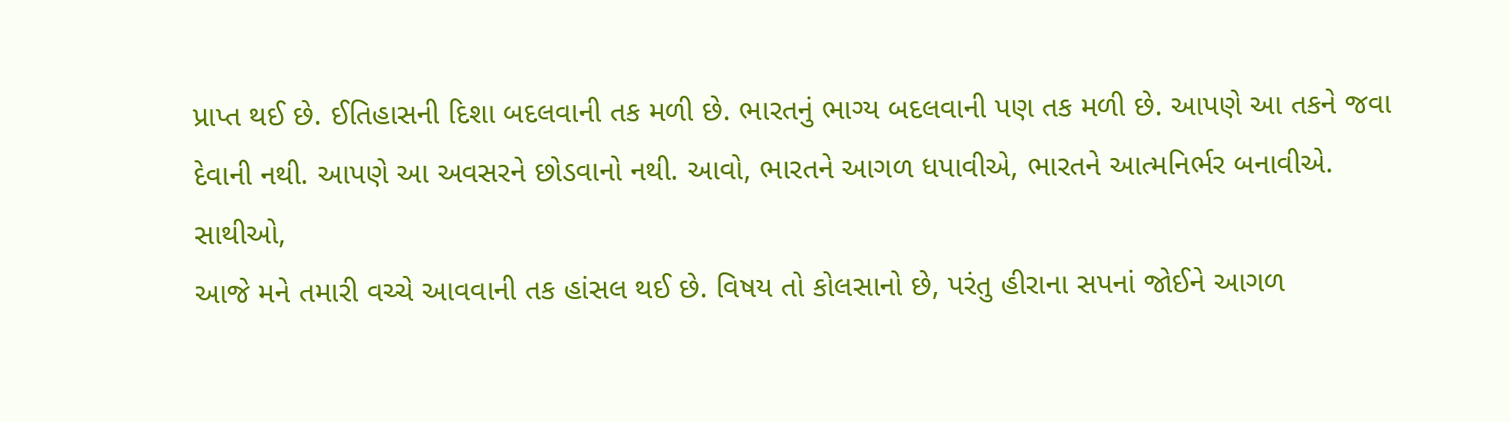પ્રાપ્ત થઈ છે. ઈતિહાસની દિશા બદલવાની તક મળી છે. ભારતનું ભાગ્ય બદલવાની પણ તક મળી છે. આપણે આ તકને જવા દેવાની નથી. આપણે આ અવસરને છોડવાનો નથી. આવો, ભારતને આગળ ધપાવીએ, ભારતને આત્મનિર્ભર બનાવીએ.
સાથીઓ,
આજે મને તમારી વચ્ચે આવવાની તક હાંસલ થઈ છે. વિષય તો કોલસાનો છે, પરંતુ હીરાના સપનાં જોઈને આગળ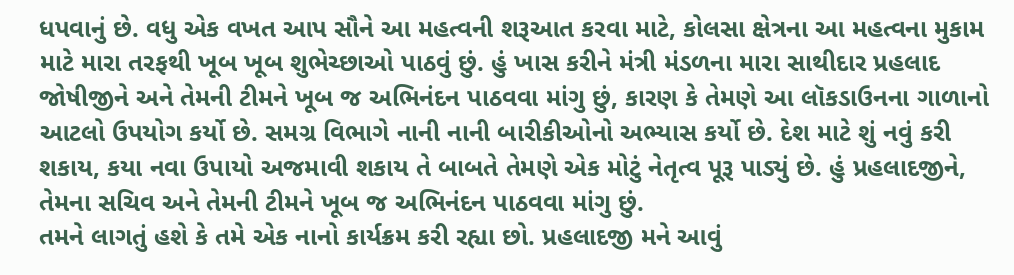ધપવાનું છે. વધુ એક વખત આપ સૌને આ મહત્વની શરૂઆત કરવા માટે, કોલસા ક્ષેત્રના આ મહત્વના મુકામ માટે મારા તરફથી ખૂબ ખૂબ શુભેચ્છાઓ પાઠવું છું. હું ખાસ કરીને મંત્રી મંડળના મારા સાથીદાર પ્રહલાદ જોષીજીને અને તેમની ટીમને ખૂબ જ અભિનંદન પાઠવવા માંગુ છું, કારણ કે તેમણે આ લૉકડાઉનના ગાળાનો આટલો ઉપયોગ કર્યો છે. સમગ્ર વિભાગે નાની નાની બારીકીઓનો અભ્યાસ કર્યો છે. દેશ માટે શું નવું કરી શકાય, કયા નવા ઉપાયો અજમાવી શકાય તે બાબતે તેમણે એક મોટું નેતૃત્વ પૂરૂ પાડ્યું છે. હું પ્રહલાદજીને, તેમના સચિવ અને તેમની ટીમને ખૂબ જ અભિનંદન પાઠવવા માંગુ છું.
તમને લાગતું હશે કે તમે એક નાનો કાર્યક્રમ કરી રહ્યા છો. પ્રહલાદજી મને આવું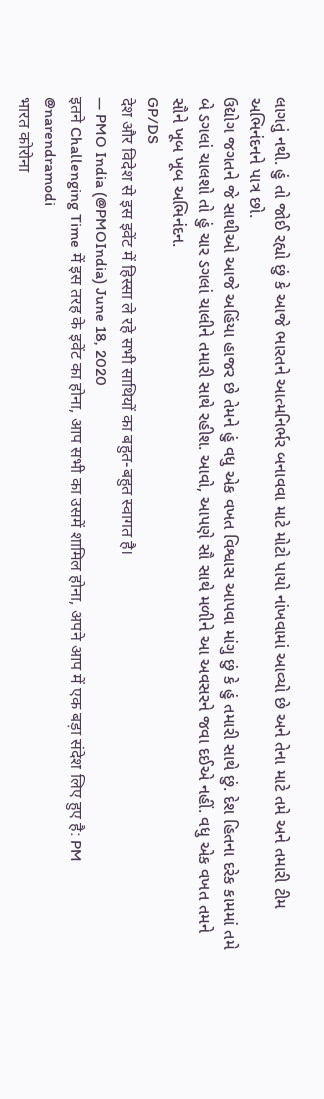લાગતું નથી. હું તો જોઈ રહ્યો છું કે આજે ભારતને આત્મનિર્ભર બનાવવા માટે મોટો પાયો નાંખવામાં આવ્યો છે અને તેના માટે તમે અને તમારી ટીમ અભિનંદનને પાત્ર છો.
ઉદ્યોગ જગતને જે સાથીઓ આજે અહિંયા હાજર છે તેમને હું વધુ એક વખત વિશ્વાસ આપવા માંગુ છું કે હું તમારી સાથે છું. દેશ હિતના દરેક કામમાં તમે બે ડગલાં ચાલશો તો હું ચાર ડગલાં ચાલીને તમારી સાથે રહીશ. આવો, આપણે સૌ સાથે મળીને આ અવસરને જવા દઈએ નહીં. વધુ એક વખત તમને સૌને ખૂબ ખૂબ અભિનંદન.
GP/DS
देश और विदेश से इस इवेंट में हिस्सा ले रहे सभी साथियों का बहुत-बहुत स्वागत है।
— PMO India (@PMOIndia) June 18, 2020
इतने Challenging Time में इस तरह के इवेंट का होना, आप सभी का उसमें शामिल होना, अपने आप में एक बड़ा संदेश लिए हुए है: PM @narendramodi
भारत कोरोना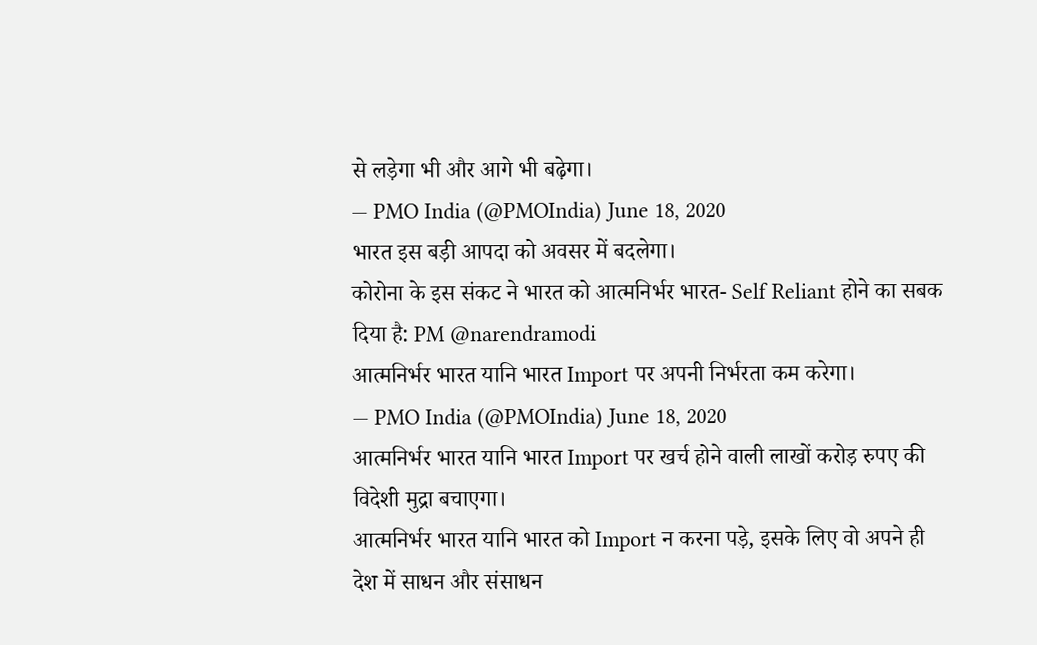से लड़ेगा भी और आगे भी बढ़ेगा।
— PMO India (@PMOIndia) June 18, 2020
भारत इस बड़ी आपदा को अवसर में बदलेगा।
कोरोना के इस संकट ने भारत को आत्मनिर्भर भारत- Self Reliant होने का सबक दिया है: PM @narendramodi
आत्मनिर्भर भारत यानि भारत Import पर अपनी निर्भरता कम करेगा।
— PMO India (@PMOIndia) June 18, 2020
आत्मनिर्भर भारत यानि भारत Import पर खर्च होने वाली लाखों करोड़ रुपए की विदेशी मुद्रा बचाएगा।
आत्मनिर्भर भारत यानि भारत को Import न करना पड़े, इसके लिए वो अपने ही देश में साधन और संसाधन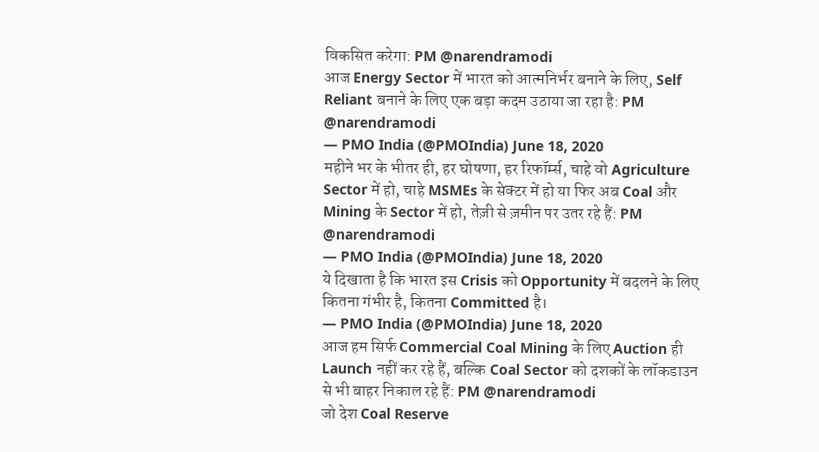विकसित करेगा: PM @narendramodi
आज Energy Sector में भारत को आत्मनिर्भर बनाने के लिए, Self Reliant बनाने के लिए एक बड़ा कदम उठाया जा रहा है: PM @narendramodi
— PMO India (@PMOIndia) June 18, 2020
महीने भर के भीतर ही, हर घोषणा, हर रिफॉर्म्स, चाहे वो Agriculture Sector में हो, चाहे MSMEs के सेक्टर में हो या फिर अब Coal और Mining के Sector में हो, तेज़ी से ज़मीन पर उतर रहे हैं: PM @narendramodi
— PMO India (@PMOIndia) June 18, 2020
ये दिखाता है कि भारत इस Crisis को Opportunity में बदलने के लिए कितना गंभीर है, कितना Committed है।
— PMO India (@PMOIndia) June 18, 2020
आज हम सिर्फ Commercial Coal Mining के लिए Auction ही Launch नहीं कर रहे हैं, बल्कि Coal Sector को दशकों के लॉकडाउन से भी बाहर निकाल रहे हैं: PM @narendramodi
जो देश Coal Reserve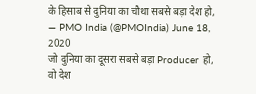के हिसाब से दुनिया का चौथा सबसे बड़ा देश हो,
— PMO India (@PMOIndia) June 18, 2020
जो दुनिया का दूसरा सबसे बड़ा Producer हो,
वो देश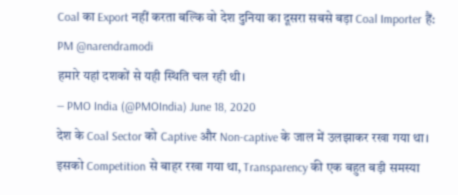Coal का Export नहीं करता बल्कि वो देश दुनिया का दूसरा सबसे बड़ा Coal Importer हैं: PM @narendramodi
हमारे यहां दशकों से यही स्थिति चल रही थी।
— PMO India (@PMOIndia) June 18, 2020
देश के Coal Sector को Captive और Non-captive के जाल में उलझाकर रखा गया था।
इसको Competition से बाहर रखा गया था, Transparency की एक बहुत बड़ी समस्या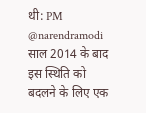थी: PM @narendramodi
साल 2014 के बाद इस स्थिति को बदलने के लिए एक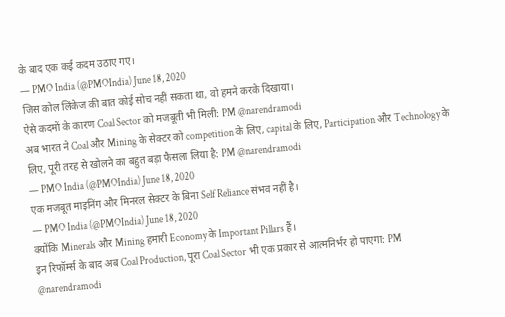के बाद एक कई कदम उठाए गए।
— PMO India (@PMOIndia) June 18, 2020
जिस कोल लिंकेज की बात कोई सोच नहीं सकता था, वो हमने करके दिखाया।
ऐसे कदमों के कारण Coal Sector को मजबूती भी मिली: PM @narendramodi
अब भारत ने Coal और Mining के सेक्टर को competition के लिए, capital के लिए, Participation और Technology के लिए, पूरी तरह से खोलने का बहुत बड़ा फैसला लिया है: PM @narendramodi
— PMO India (@PMOIndia) June 18, 2020
एक मजबूत माइनिंग और मिनरल सेक्टर के बिना Self Reliance संभव नहीं है।
— PMO India (@PMOIndia) June 18, 2020
क्योंकि Minerals और Mining हमारी Economy के Important Pillars हैं।
इन रिफॉर्म्स के बाद अब Coal Production, पूरा Coal Sector भी एक प्रकार से आत्मनिर्भर हो पाएगा: PM @narendramodi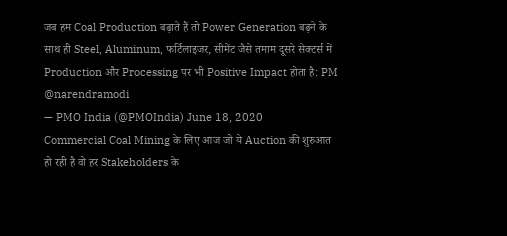जब हम Coal Production बढ़ाते हैं तो Power Generation बढ़ने के साथ ही Steel, Aluminum, फर्टिलाइजर, सीमेंट जैसे तमाम दूसरे सेक्टर्स में Production और Processing पर भी Positive Impact होता है: PM @narendramodi
— PMO India (@PMOIndia) June 18, 2020
Commercial Coal Mining के लिए आज जो ये Auction की शुरुआत हो रही है वो हर Stakeholders के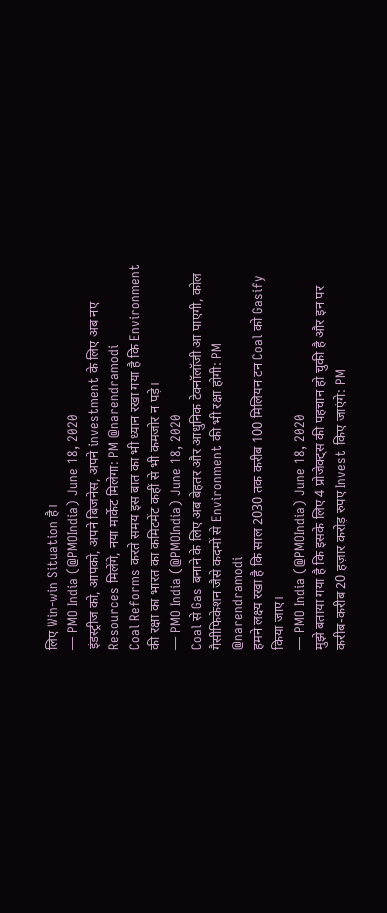लिए Win-win Situation है।
— PMO India (@PMOIndia) June 18, 2020
इंडस्ट्रीज को, आपको, अपने बिजनेस, अपने investment के लिए अब नए Resources मिलेंगे, नया मार्केट मिलेगा: PM @narendramodi
Coal Reforms करते समय इस बात का भी ध्यान रखा गया है कि Environment की रक्षा का भारत का कमिटमेंट कहीं से भी कमजोर न पड़े।
— PMO India (@PMOIndia) June 18, 2020
Coal से Gas बनाने के लिए अब बेहतर और आधुनिक टेक्नॉलॉजी आ पाएगी, कोल गैसीफिकेशन जैसे कदमों से Environment की भी रक्षा होगी: PM @narendramodi
हमने लक्ष्य रखा है कि साल 2030 तक करीब 100 मिलियन टन Coal को Gasify किया जाए।
— PMO India (@PMOIndia) June 18, 2020
मुझे बताया गया है कि इसके लिए 4 प्रोजेक्ट्स की पहचान हो चुकी है और इन पर करीब-करीब 20 हज़ार करोड़ रुपए Invest किए जाएंगे: PM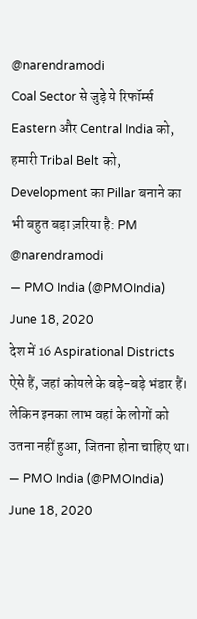@narendramodi
Coal Sector से जुड़े ये रिफॉर्म्स Eastern और Central India को, हमारी Tribal Belt को, Development का Pillar बनाने का भी बहुत बड़ा ज़रिया है: PM @narendramodi
— PMO India (@PMOIndia) June 18, 2020
देश में 16 Aspirational Districts ऐसे हैं, जहां कोयले के बड़े-बड़े भंडार हैं। लेकिन इनका लाभ वहां के लोगों को उतना नहीं हुआ, जितना होना चाहिए था।
— PMO India (@PMOIndia) June 18, 2020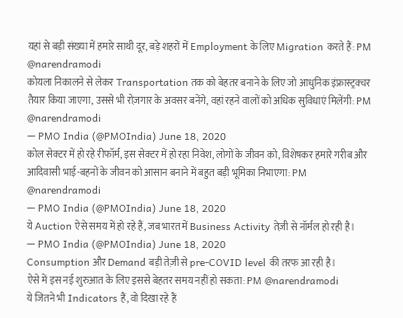यहां से बड़ी संख्या में हमारे साथी दूर, बड़े शहरों में Employment के लिए Migration करते हैं: PM @narendramodi
कोयला निकालने से लेकर Transportation तक को बेहतर बनाने के लिए जो आधुनिक इंफ्रास्ट्रक्चर तैयार किया जाएगा, उससे भी रोज़गार के अवसर बनेंगे, वहां रहने वालों को अधिक सुविधाएं मिलेंगी: PM @narendramodi
— PMO India (@PMOIndia) June 18, 2020
कोल सेक्टर में हो रहे रीफॉर्म, इस सेक्टर में हो रहा निवेश, लोगों के जीवन को, विशेषकर हमारे गरीब और आदिवासी भाई-बहनों के जीवन को आसान बनाने में बहुत बड़ी भूमिका निभाएगा: PM @narendramodi
— PMO India (@PMOIndia) June 18, 2020
ये Auction ऐसे समय में हो रहे हैं, जब भारत में Business Activity तेज़ी से नॉर्मल हो रही है।
— PMO India (@PMOIndia) June 18, 2020
Consumption और Demand बड़ी तेज़ी से pre-COVID level की तरफ आ रही है।
ऐसे में इस नई शुरुआत के लिए इससे बेहतर समय नहीं हो सकता: PM @narendramodi
ये जितने भी Indicators हैं, वो दिखा रहे हैं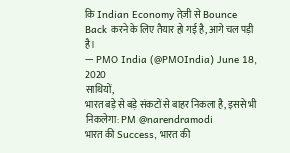कि Indian Economy तेज़ी से Bounce Back करने के लिए तैयार हो गई है, आगे चल पड़ी है।
— PMO India (@PMOIndia) June 18, 2020
साथियों,
भारत बड़े से बड़े संकटों से बाहर निकला है, इससे भी निकलेगा: PM @narendramodi
भारत की Success, भारत की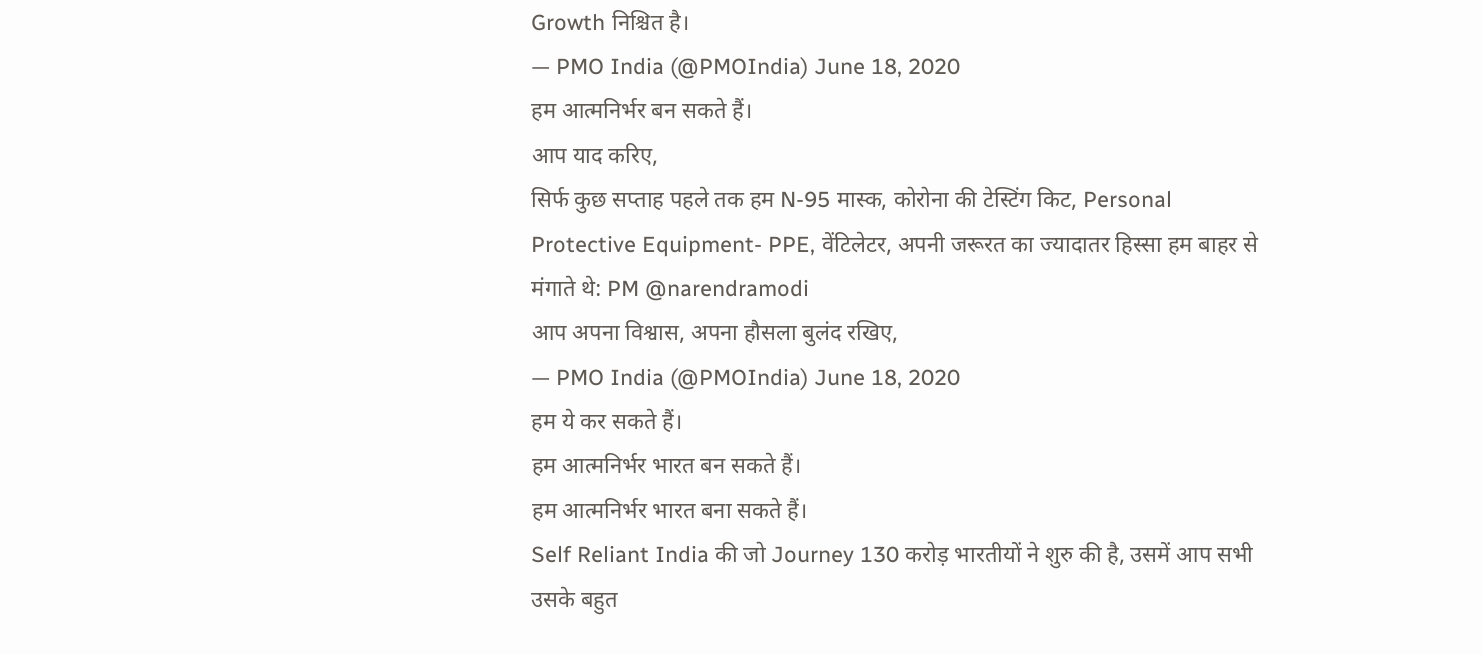Growth निश्चित है।
— PMO India (@PMOIndia) June 18, 2020
हम आत्मनिर्भर बन सकते हैं।
आप याद करिए,
सिर्फ कुछ सप्ताह पहले तक हम N-95 मास्क, कोरोना की टेस्टिंग किट, Personal Protective Equipment- PPE, वेंटिलेटर, अपनी जरूरत का ज्यादातर हिस्सा हम बाहर से मंगाते थे: PM @narendramodi
आप अपना विश्वास, अपना हौसला बुलंद रखिए,
— PMO India (@PMOIndia) June 18, 2020
हम ये कर सकते हैं।
हम आत्मनिर्भर भारत बन सकते हैं।
हम आत्मनिर्भर भारत बना सकते हैं।
Self Reliant India की जो Journey 130 करोड़ भारतीयों ने शुरु की है, उसमें आप सभी उसके बहुत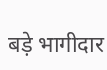बड़े भागीदार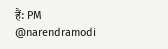हैं: PM @narendramodi